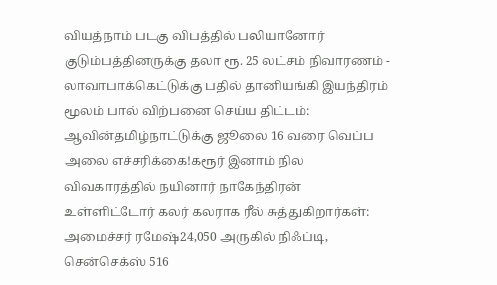வியத்நாம் படகு விபத்தில் பலியானோர் குடும்பத்தினருக்கு தலா ரூ. 25 லட்சம் நிவாரணம் - லாவாபாக்கெட்டுக்கு பதில் தானியங்கி இயந்திரம் மூலம் பால் விற்பனை செய்ய திட்டம்: ஆவின்தமிழ்நாட்டுக்கு ஜூலை 16 வரை வெப்ப அலை எச்சரிக்கை!கரூர் இனாம் நில விவகாரத்தில் நயினார் நாகேந்திரன் உள்ளிட்டோர் கலர் கலராக ரீல் சுத்துகிறார்கள்: அமைச்சர் ரமேஷ்24,050 அருகில் நிஃப்டி, சென்செக்ஸ் 516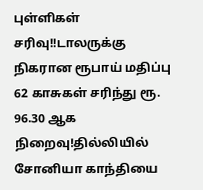புள்ளிகள் சரிவு!!டாலருக்கு நிகரான ரூபாய் மதிப்பு 62 காசுகள் சரிந்து ரூ. 96.30 ஆக நிறைவு!தில்லியில் சோனியா காந்தியை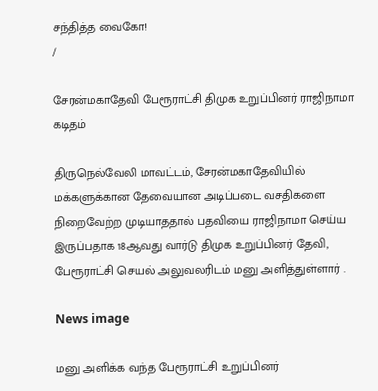சந்தித்த வைகோ!
/

சேரன்மகாதேவி பேரூராட்சி திமுக உறுப்பினர் ராஜிநாமா கடிதம்

திருநெல்வேலி மாவட்டம், சேரன்மகாதேவியில் மக்களுக்கான தேவையான அடிப்படை வசதிகளை நிறைவேற்ற முடியாததால் பதவியை ராஜிநாமா செய்ய இருப்பதாக 18ஆவது வார்டு திமுக உறுப்பினர் தேவி, பேரூராட்சி செயல் அலுவலரிடம் மனு அளித்துள்ளார் .

News image

மனு அளிக்க வந்த பேரூராட்சி உறுப்பினர்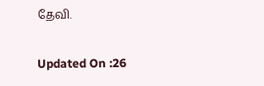தேவி.

Updated On :26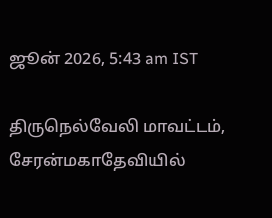ஜூன் 2026, 5:43 am IST

திருநெல்வேலி மாவட்டம், சேரன்மகாதேவியில்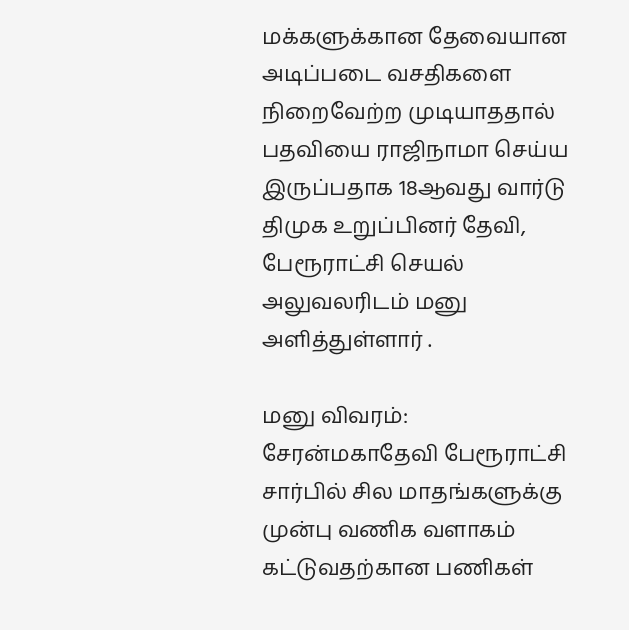மக்களுக்கான தேவையான அடிப்படை வசதிகளை நிறைவேற்ற முடியாததால் பதவியை ராஜிநாமா செய்ய இருப்பதாக 18ஆவது வார்டு திமுக உறுப்பினர் தேவி, பேரூராட்சி செயல் அலுவலரிடம் மனு அளித்துள்ளார் .

மனு விவரம்: சேரன்மகாதேவி பேரூராட்சி சார்பில் சில மாதங்களுக்கு முன்பு வணிக வளாகம் கட்டுவதற்கான பணிகள்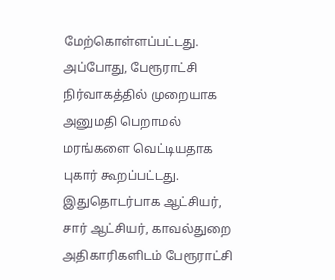மேற்கொள்ளப்பட்டது. அப்போது, பேரூராட்சி நிர்வாகத்தில் முறையாக அனுமதி பெறாமல் மரங்களை வெட்டியதாக புகார் கூறப்பட்டது. இதுதொடர்பாக ஆட்சியர், சார் ஆட்சியர், காவல்துறை அதிகாரிகளிடம் பேரூராட்சி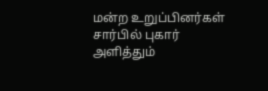மன்ற உறுப்பினர்கள் சார்பில் புகார் அளித்தும்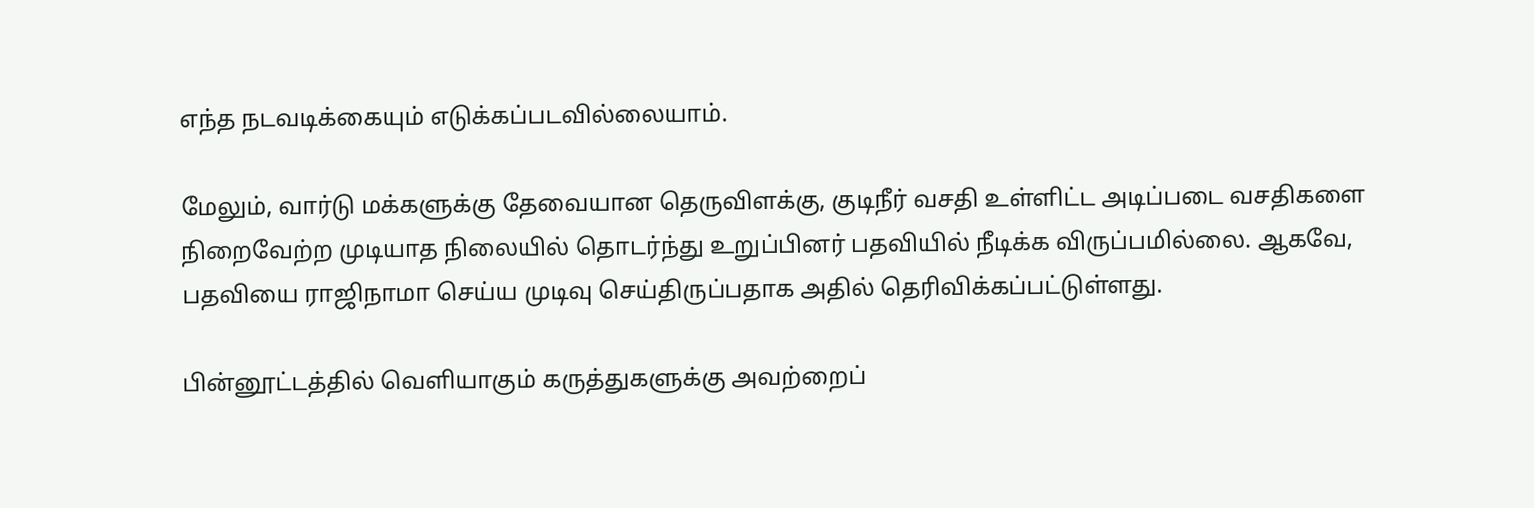எந்த நடவடிக்கையும் எடுக்கப்படவில்லையாம்.

மேலும், வார்டு மக்களுக்கு தேவையான தெருவிளக்கு, குடிநீர் வசதி உள்ளிட்ட அடிப்படை வசதிகளை நிறைவேற்ற முடியாத நிலையில் தொடர்ந்து உறுப்பினர் பதவியில் நீடிக்க விருப்பமில்லை. ஆகவே, பதவியை ராஜிநாமா செய்ய முடிவு செய்திருப்பதாக அதில் தெரிவிக்கப்பட்டுள்ளது.

பின்னூட்டத்தில் வெளியாகும் கருத்துகளுக்கு அவற்றைப்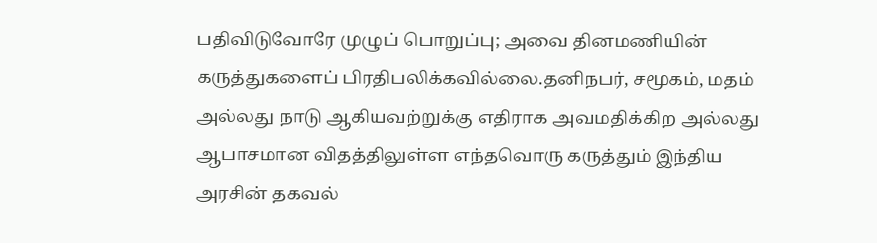பதிவிடுவோரே முழுப் பொறுப்பு; அவை தினமணியின் கருத்துகளைப் பிரதிபலிக்கவில்லை.தனிநபர், சமூகம், மதம் அல்லது நாடு ஆகியவற்றுக்கு எதிராக அவமதிக்கிற அல்லது ஆபாசமான விதத்திலுள்ள எந்தவொரு கருத்தும் இந்திய அரசின் தகவல்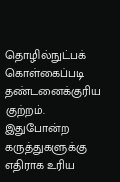தொழில்நுட்பக் கொள்கைப்படி தண்டனைக்குரிய குற்றம். இதுபோன்ற கருத்துகளுக்கு எதிராக உரிய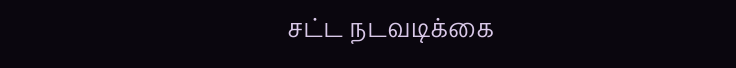சட்ட நடவடிக்கை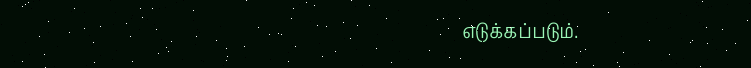எடுக்கப்படும்.